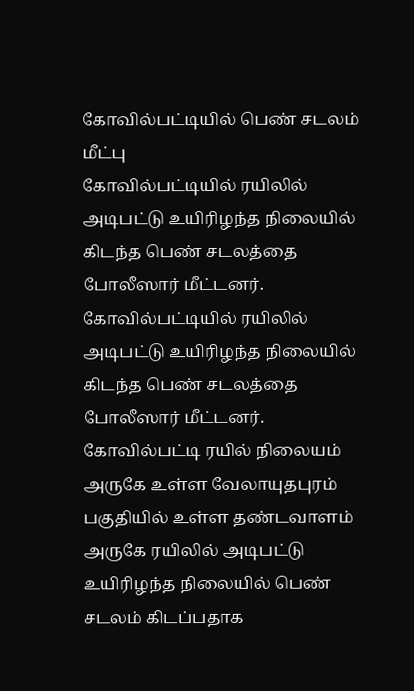கோவில்பட்டியில் பெண் சடலம் மீட்பு
கோவில்பட்டியில் ரயிலில் அடிபட்டு உயிரிழந்த நிலையில் கிடந்த பெண் சடலத்தை போலீஸார் மீட்டனர்.
கோவில்பட்டியில் ரயிலில் அடிபட்டு உயிரிழந்த நிலையில் கிடந்த பெண் சடலத்தை போலீஸார் மீட்டனர்.
கோவில்பட்டி ரயில் நிலையம் அருகே உள்ள வேலாயுதபுரம் பகுதியில் உள்ள தண்டவாளம் அருகே ரயிலில் அடிபட்டு உயிரிழந்த நிலையில் பெண் சடலம் கிடப்பதாக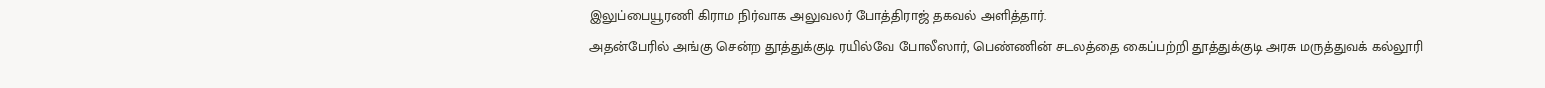இலுப்பையூரணி கிராம நிர்வாக அலுவலர் போத்திராஜ் தகவல் அளித்தார்.
அதன்பேரில் அங்கு சென்ற தூத்துக்குடி ரயில்வே போலீஸார், பெண்ணின் சடலத்தை கைப்பற்றி தூத்துக்குடி அரசு மருத்துவக் கல்லூரி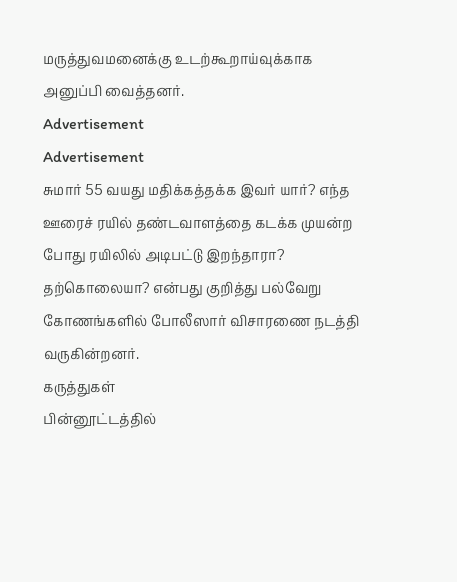மருத்துவமனைக்கு உடற்கூறாய்வுக்காக அனுப்பி வைத்தனர்.
Advertisement
Advertisement
சுமார் 55 வயது மதிக்கத்தக்க இவர் யார்? எந்த ஊரைச் ரயில் தண்டவாளத்தை கடக்க முயன்ற போது ரயிலில் அடிபட்டு இறந்தாரா? தற்கொலையா? என்பது குறித்து பல்வேறு கோணங்களில் போலீஸார் விசாரணை நடத்தி வருகின்றனர்.
கருத்துகள்
பின்னூட்டத்தில்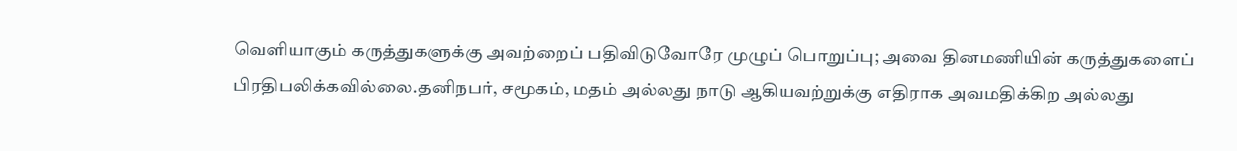வெளியாகும் கருத்துகளுக்கு அவற்றைப் பதிவிடுவோரே முழுப் பொறுப்பு; அவை தினமணியின் கருத்துகளைப் பிரதிபலிக்கவில்லை.தனிநபர், சமூகம், மதம் அல்லது நாடு ஆகியவற்றுக்கு எதிராக அவமதிக்கிற அல்லது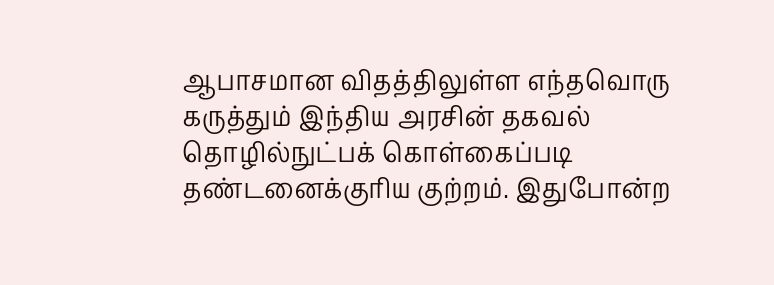ஆபாசமான விதத்திலுள்ள எந்தவொரு கருத்தும் இந்திய அரசின் தகவல் தொழில்நுட்பக் கொள்கைப்படி தண்டனைக்குரிய குற்றம். இதுபோன்ற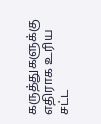கருத்துகளுக்கு எதிராக உரிய சட்ட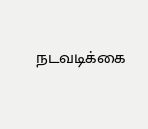நடவடிக்கை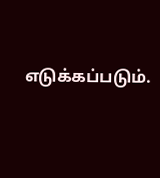எடுக்கப்படும்.